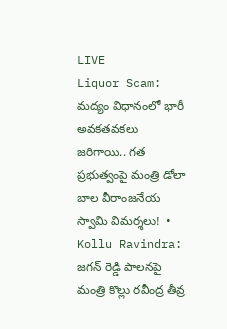LIVE
Liquor Scam: మద్యం విధానంలో భారీ అవకతవకలు జరిగాయి.. గత ప్రభుత్వంపై మంత్రి డోలా బాల వీరాంజనేయ స్వామి విమర్శలు!  •  Kollu Ravindra: జగన్ రెడ్డి పాలనపై మంత్రి కొల్లు రవీంద్ర తీవ్ర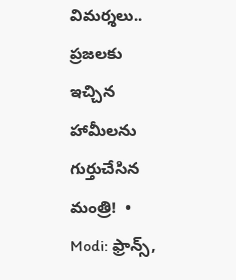విమర్శలు.. ప్రజలకు ఇచ్చిన హామీలను గుర్తుచేసిన మంత్రి!  •  Modi: ఫ్రాన్స్,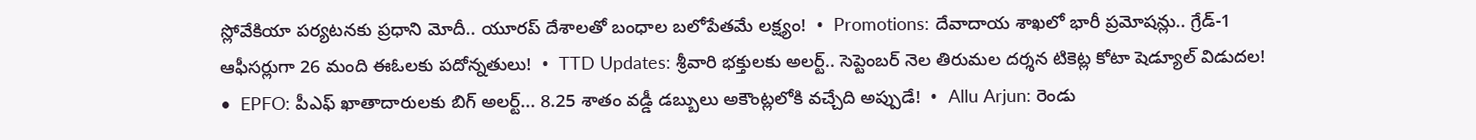స్లోవేకియా పర్యటనకు ప్రధాని మోదీ.. యూరప్ దేశాలతో బంధాల బలోపేతమే లక్ష్యం!  •  Promotions: దేవాదాయ శాఖలో భారీ ప్రమోషన్లు.. గ్రేడ్-1 ఆఫీసర్లుగా 26 మంది ఈఓలకు పదోన్నతులు!  •  TTD Updates: శ్రీవారి భక్తులకు అలర్ట్.. సెప్టెంబర్ నెల తిరుమల దర్శన టికెట్ల కోటా షెడ్యూల్ విడుదల!  •  EPFO: పీఎఫ్ ఖాతాదారులకు బిగ్ అలర్ట్... 8.25 శాతం వడ్డీ డబ్బులు అకౌంట్లలోకి వచ్చేది అప్పుడే!  •  Allu Arjun: రెండు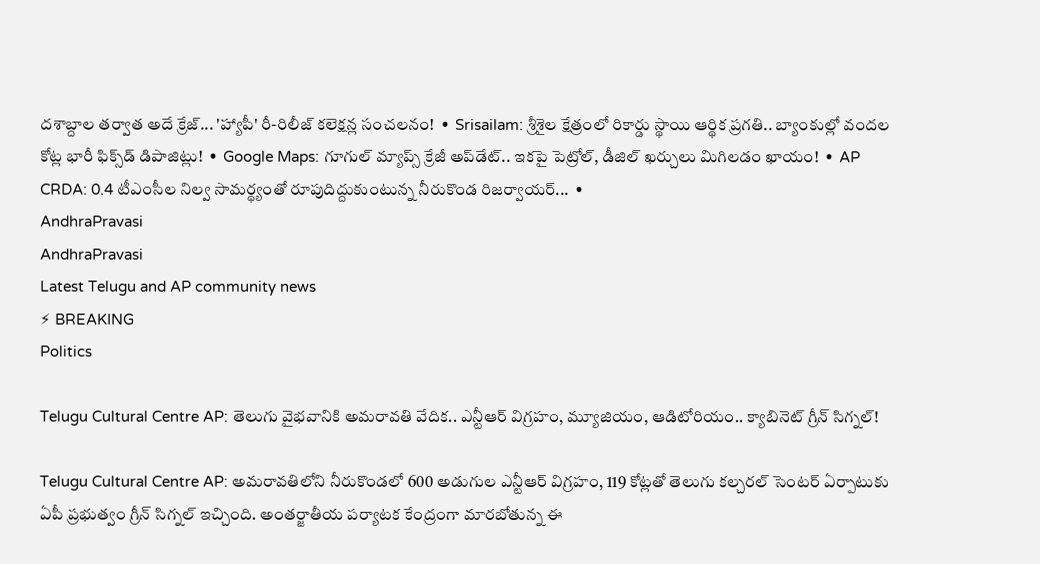దశాబ్దాల తర్వాత అదే క్రేజ్... 'హ్యాపీ' రీ-రిలీజ్ కలెక్షన్ల సంచలనం!  •  Srisailam: శ్రీశైల క్షేత్రంలో రికార్డు స్థాయి ఆర్థిక ప్రగతి.. బ్యాంకుల్లో వందల కోట్ల భారీ ఫిక్స్‌డ్ డిపాజిట్లు!  •  Google Maps: గూగుల్ మ్యాప్స్ క్రేజీ అప్‌డేట్.. ఇకపై పెట్రోల్, డీజిల్ ఖర్చులు మిగిలడం ఖాయం!  •  AP CRDA: 0.4 టీఎంసీల నిల్వ సామర్థ్యంతో రూపుదిద్దుకుంటున్న నీరుకొండ రిజర్వాయర్...  •
AndhraPravasi
AndhraPravasi
Latest Telugu and AP community news
⚡ BREAKING
Politics

Telugu Cultural Centre AP: తెలుగు వైభవానికి అమరావతి వేదిక.. ఎన్టీఆర్ విగ్రహం, మ్యూజియం, ఆడిటోరియం.. క్యాబినెట్ గ్రీన్ సిగ్నల్!

Telugu Cultural Centre AP: అమరావతిలోని నీరుకొండలో 600 అడుగుల ఎన్టీఆర్ విగ్రహం, 119 కోట్లతో తెలుగు కల్చరల్ సెంటర్ ఏర్పాటుకు ఏపీ ప్రభుత్వం గ్రీన్ సిగ్నల్ ఇచ్చింది. అంతర్జాతీయ పర్యాటక కేంద్రంగా మారబోతున్న ఈ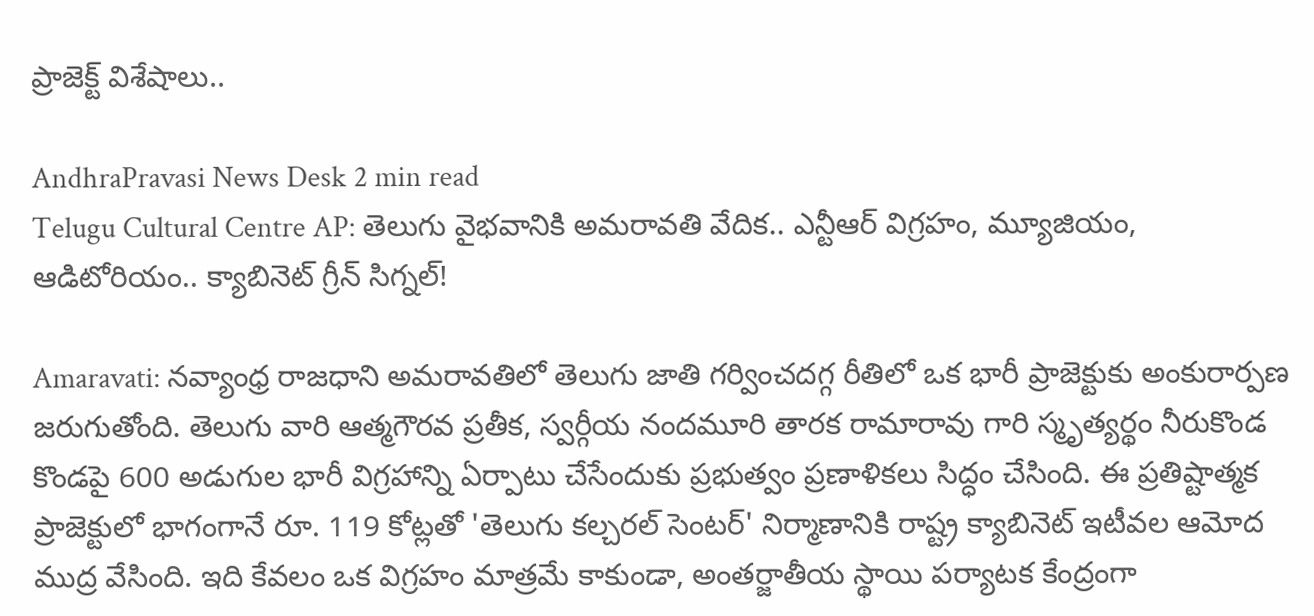ప్రాజెక్ట్ విశేషాలు..

AndhraPravasi News Desk 2 min read
Telugu Cultural Centre AP: తెలుగు వైభవానికి అమరావతి వేదిక.. ఎన్టీఆర్ విగ్రహం, మ్యూజియం, ఆడిటోరియం.. క్యాబినెట్ గ్రీన్ సిగ్నల్!

Amaravati: నవ్యాంధ్ర రాజధాని అమరావతిలో తెలుగు జాతి గర్వించదగ్గ రీతిలో ఒక భారీ ప్రాజెక్టుకు అంకురార్పణ జరుగుతోంది. తెలుగు వారి ఆత్మగౌరవ ప్రతీక, స్వర్గీయ నందమూరి తారక రామారావు గారి స్మృత్యర్థం నీరుకొండ కొండపై 600 అడుగుల భారీ విగ్రహాన్ని ఏర్పాటు చేసేందుకు ప్రభుత్వం ప్రణాళికలు సిద్ధం చేసింది. ఈ ప్రతిష్టాత్మక ప్రాజెక్టులో భాగంగానే రూ. 119 కోట్లతో 'తెలుగు కల్చరల్ సెంటర్' నిర్మాణానికి రాష్ట్ర క్యాబినెట్ ఇటీవల ఆమోద ముద్ర వేసింది. ఇది కేవలం ఒక విగ్రహం మాత్రమే కాకుండా, అంతర్జాతీయ స్థాయి పర్యాటక కేంద్రంగా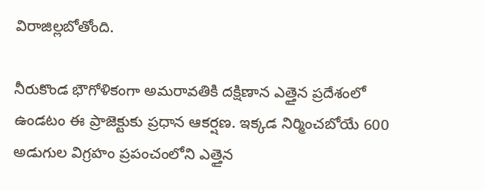విరాజిల్లబోతోంది.

నీరుకొండ భౌగోళికంగా అమరావతికి దక్షిణాన ఎత్తైన ప్రదేశంలో ఉండటం ఈ ప్రాజెక్టుకు ప్రధాన ఆకర్షణ. ఇక్కడ నిర్మించబోయే 600 అడుగుల విగ్రహం ప్రపంచంలోని ఎత్తైన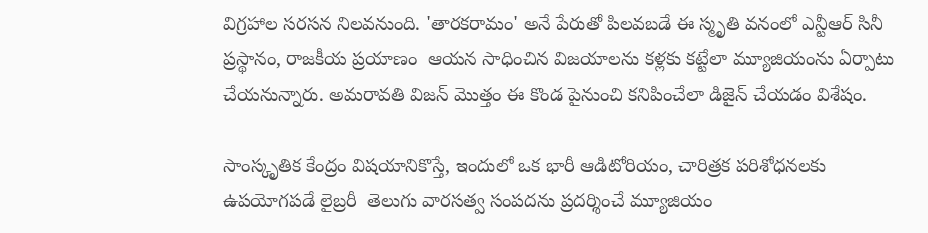విగ్రహాల సరసన నిలవనుంది. 'తారకరామం' అనే పేరుతో పిలవబడే ఈ స్మృతి వనంలో ఎన్టీఆర్ సినీ ప్రస్థానం, రాజకీయ ప్రయాణం  ఆయన సాధించిన విజయాలను కళ్లకు కట్టేలా మ్యూజియంను ఏర్పాటు చేయనున్నారు. అమరావతి విజన్ మొత్తం ఈ కొండ పైనుంచి కనిపించేలా డిజైన్ చేయడం విశేషం.

సాంస్కృతిక కేంద్రం విషయానికొస్తే, ఇందులో ఒక భారీ ఆడిటోరియం, చారిత్రక పరిశోధనలకు ఉపయోగపడే లైబ్రరీ  తెలుగు వారసత్వ సంపదను ప్రదర్శించే మ్యూజియం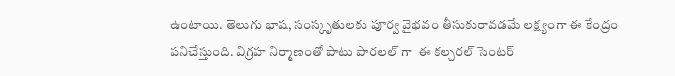ఉంటాయి. తెలుగు భాష, సంస్కృతులకు పూర్వ వైభవం తీసుకురావడమే లక్ష్యంగా ఈ కేంద్రం పనిచేస్తుంది. విగ్రహ నిర్మాణంతో పాటు పారలల్ గా  ఈ కల్చరల్ సెంటర్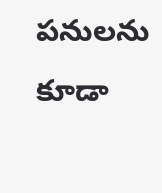పనులను కూడా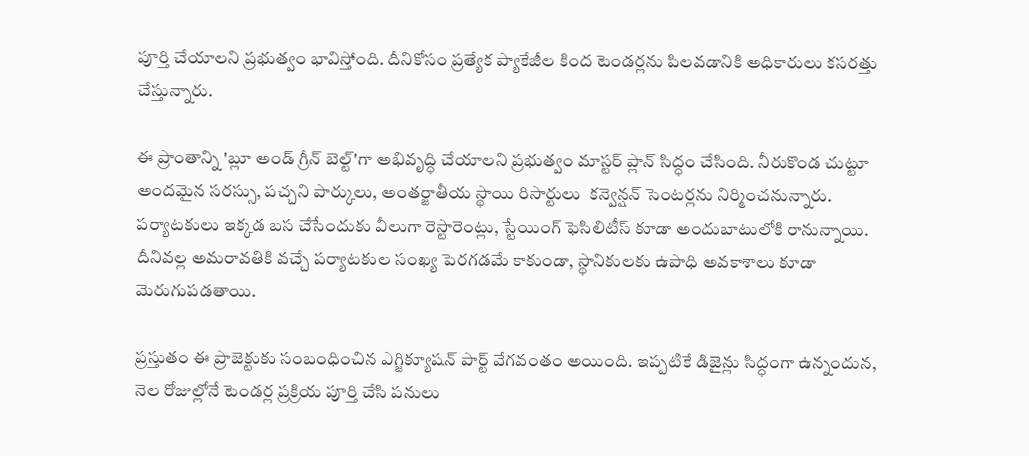పూర్తి చేయాలని ప్రభుత్వం భావిస్తోంది. దీనికోసం ప్రత్యేక ప్యాకేజీల కింద టెండర్లను పిలవడానికి అధికారులు కసరత్తు చేస్తున్నారు.

ఈ ప్రాంతాన్ని 'బ్లూ అండ్ గ్రీన్ బెల్ట్'గా అభివృద్ధి చేయాలని ప్రభుత్వం మాస్టర్ ప్లాన్ సిద్ధం చేసింది. నీరుకొండ చుట్టూ అందమైన సరస్సు, పచ్చని పార్కులు, అంతర్జాతీయ స్థాయి రిసార్టులు  కన్వెన్షన్ సెంటర్లను నిర్మించనున్నారు. పర్యాటకులు ఇక్కడ బస చేసేందుకు వీలుగా రెస్టారెంట్లు, స్టేయింగ్ ఫెసిలిటీస్ కూడా అందుబాటులోకి రానున్నాయి. దీనివల్ల అమరావతికి వచ్చే పర్యాటకుల సంఖ్య పెరగడమే కాకుండా, స్థానికులకు ఉపాధి అవకాశాలు కూడా మెరుగుపడతాయి.

ప్రస్తుతం ఈ ప్రాజెక్టుకు సంబంధించిన ఎగ్జిక్యూషన్ పార్ట్ వేగవంతం అయింది. ఇప్పటికే డిజైన్లు సిద్ధంగా ఉన్నందున, నెల రోజుల్లోనే టెండర్ల ప్రక్రియ పూర్తి చేసి పనులు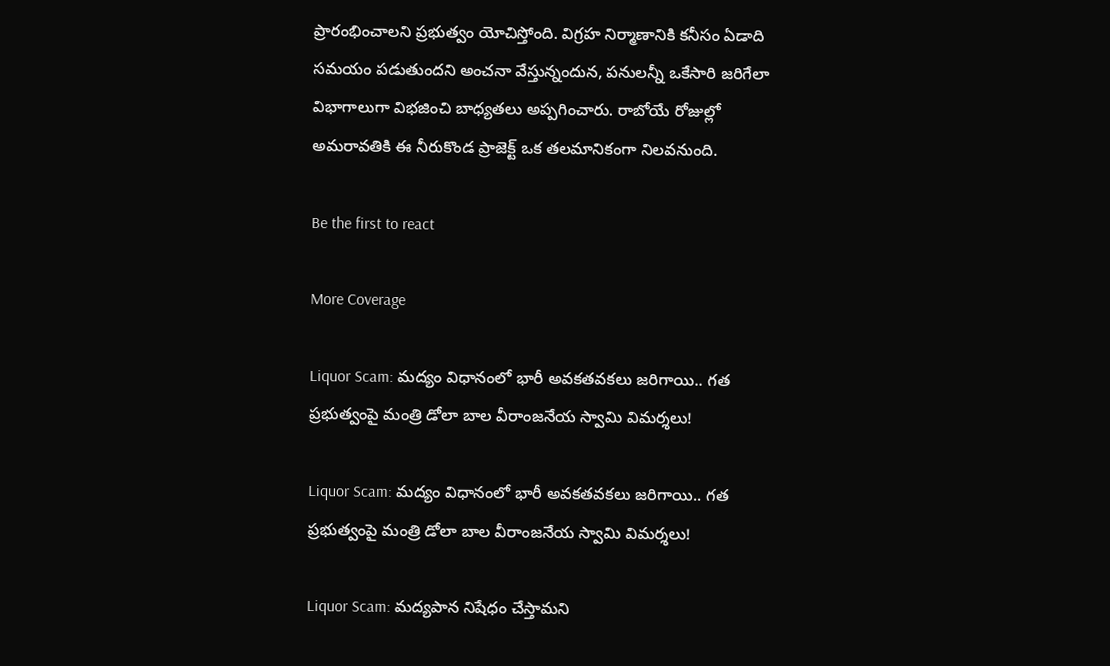ప్రారంభించాలని ప్రభుత్వం యోచిస్తోంది. విగ్రహ నిర్మాణానికి కనీసం ఏడాది సమయం పడుతుందని అంచనా వేస్తున్నందున, పనులన్నీ ఒకేసారి జరిగేలా విభాగాలుగా విభజించి బాధ్యతలు అప్పగించారు. రాబోయే రోజుల్లో అమరావతికి ఈ నీరుకొండ ప్రాజెక్ట్ ఒక తలమానికంగా నిలవనుంది.

Be the first to react

More Coverage

Liquor Scam: మద్యం విధానంలో భారీ అవకతవకలు జరిగాయి.. గత ప్రభుత్వంపై మంత్రి డోలా బాల వీరాంజనేయ స్వామి విమర్శలు!

Liquor Scam: మద్యం విధానంలో భారీ అవకతవకలు జరిగాయి.. గత ప్రభుత్వంపై మంత్రి డోలా బాల వీరాంజనేయ స్వామి విమర్శలు!

Liquor Scam: మద్యపాన నిషేధం చేస్తామని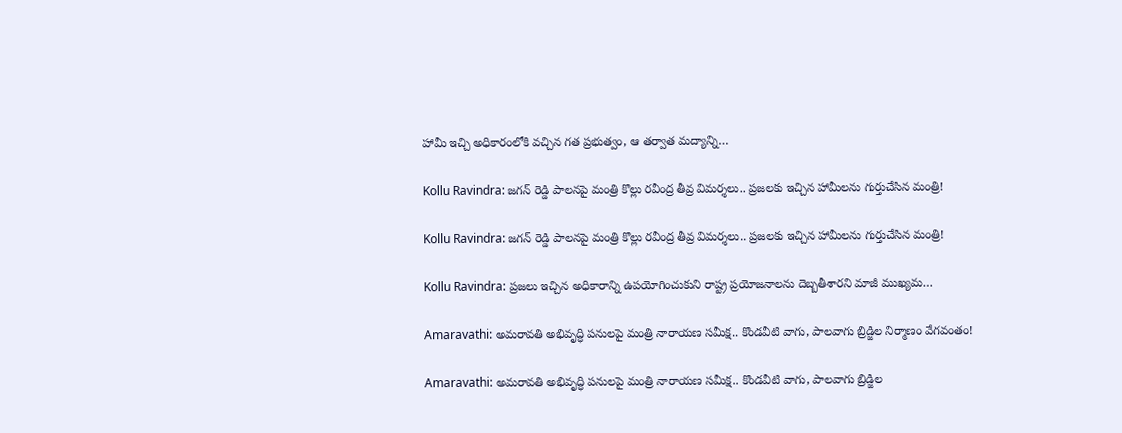హామీ ఇచ్చి అధికారంలోకి వచ్చిన గత ప్రభుత్వం, ఆ తర్వాత మద్యాన్ని…

Kollu Ravindra: జగన్ రెడ్డి పాలనపై మంత్రి కొల్లు రవీంద్ర తీవ్ర విమర్శలు.. ప్రజలకు ఇచ్చిన హామీలను గుర్తుచేసిన మంత్రి!

Kollu Ravindra: జగన్ రెడ్డి పాలనపై మంత్రి కొల్లు రవీంద్ర తీవ్ర విమర్శలు.. ప్రజలకు ఇచ్చిన హామీలను గుర్తుచేసిన మంత్రి!

Kollu Ravindra: ప్రజలు ఇచ్చిన అధికారాన్ని ఉపయోగించుకుని రాష్ట్ర ప్రయోజనాలను దెబ్బతీశారని మాజీ ముఖ్యమ…

Amaravathi: అమరావతి అభివృద్ధి పనులపై మంత్రి నారాయణ సమీక్ష.. కొండవీటి వాగు, పాలవాగు బ్రిడ్జిల నిర్మాణం వేగవంతం!

Amaravathi: అమరావతి అభివృద్ధి పనులపై మంత్రి నారాయణ సమీక్ష.. కొండవీటి వాగు, పాలవాగు బ్రిడ్జిల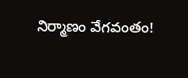నిర్మాణం వేగవంతం!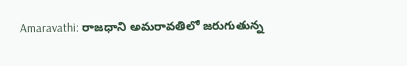Amaravathi: రాజధాని అమరావతిలో జరుగుతున్న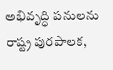అభివృద్ధి పనులను రాష్ట్ర పురపాలక,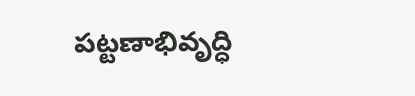పట్టణాభివృద్ధి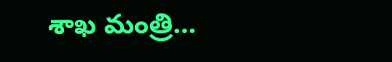శాఖ మంత్రి…